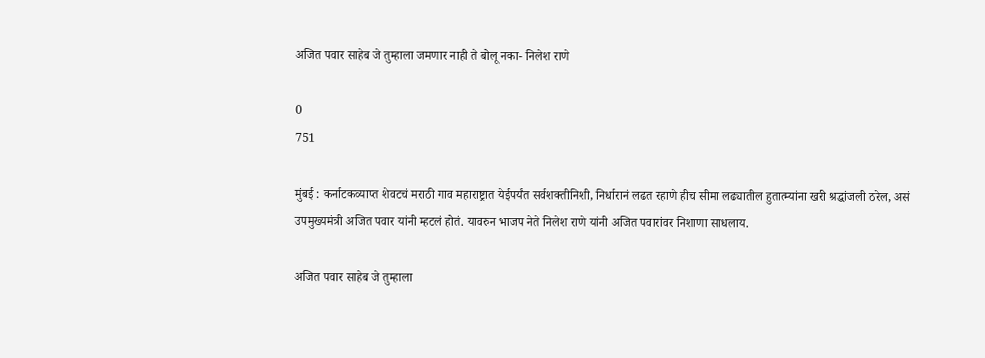अजित पवार साहेब जे तुम्हाला जमणार नाही ते बोलू नका- निलेश राणे

0
751

मुंबई : कर्नाटकव्याप्त शेवटचं मराठी गाव महाराष्ट्रात येईपर्यंत सर्वशक्तीनिशी, निर्धारानं लढत रहाणे हीच सीमा लढ्यातील हुतात्म्यांना खरी श्रद्धांजली ठरेल, असं उपमुख्यमंत्री अजित पवार यांनी म्हटलं होतं. यावरुन भाजप नेते निलेश राणे यांनी अजित पवारांवर निशाणा साधलाय.

अजित पवार साहेब जे तुम्हाला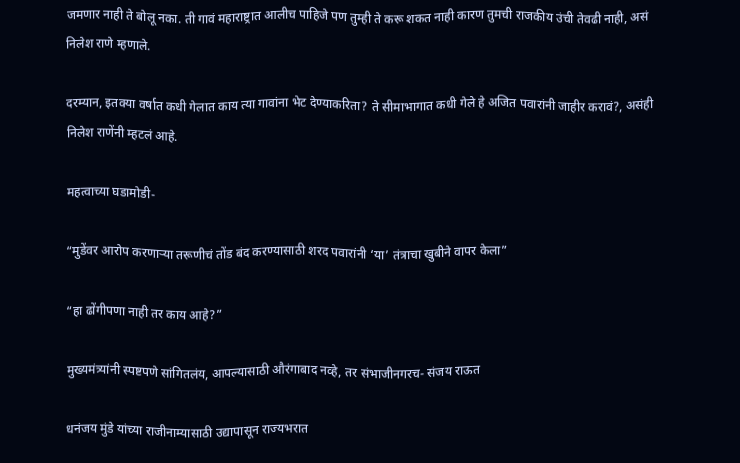जमणार नाही ते बोलू नका. ती गावं महाराष्ट्रात आलीच पाहिजे पण तुम्ही ते करू शकत नाही कारण तुमची राजकीय उंची तेवढी नाही, असं निलेश राणे म्हणाले.

दरम्यान, इतक्या वर्षात कधी गेलात काय त्या गावांना भेट देण्याकरिता? ते सीमाभागात कधी गेले हे अजित पवारांनी जाहीर करावं?, असंही निलेश राणेंनी म्हटलं आहे.

महत्वाच्या घडामोडी-

“मुडेंवर आरोप करणाऱ्या तरूणीचं तोंड बंद करण्यासाठी शरद पवारांनी ‘या’ तंत्राचा खुबीने वापर केला”

“हा ढोंगीपणा नाही तर काय आहे?”

मुख्यमंत्र्यांनी स्पष्टपणे सांगितलंय, आपल्यासाठी औरंगाबाद नव्हे, तर संभाजीनगरच- संजय राऊत

धनंजय मुंडे यांच्या राजीनाम्यासाठी उद्यापासून राज्यभरात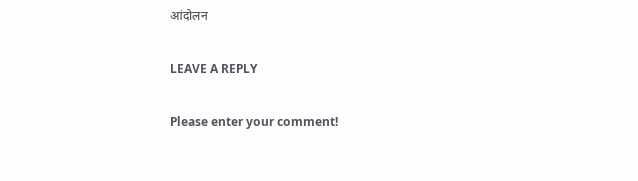आंदोलन

LEAVE A REPLY

Please enter your comment!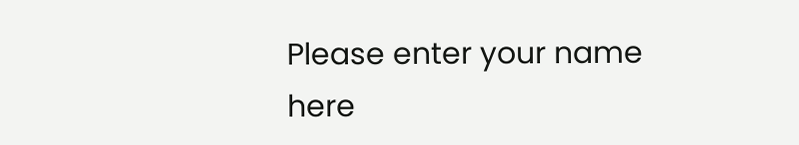Please enter your name here